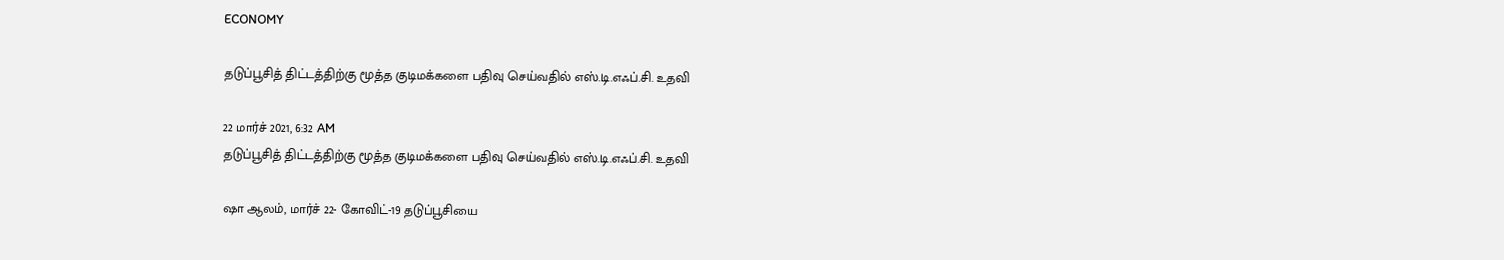ECONOMY

தடுப்பூசித் திட்டத்திற்கு மூத்த குடிமக்களை பதிவு செய்வதில் எஸ்.டி.எஃப்.சி. உதவி

22 மார்ச் 2021, 6:32 AM
தடுப்பூசித் திட்டத்திற்கு மூத்த குடிமக்களை பதிவு செய்வதில் எஸ்.டி.எஃப்.சி. உதவி

ஷா ஆலம், மார்ச் 22- கோவிட்-19 தடுப்பூசியை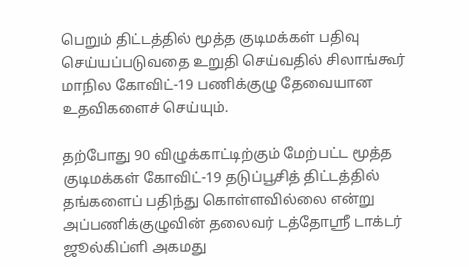பெறும் திட்டத்தில் மூத்த குடிமக்கள் பதிவு செய்யப்படுவதை உறுதி செய்வதில் சிலாங்கூர் மாநில கோவிட்-19 பணிக்குழு தேவையான உதவிகளைச் செய்யும்.

தற்போது 90 விழுக்காட்டிற்கும் மேற்பட்ட மூத்த குடிமக்கள் கோவிட்-19 தடுப்பூசித் திட்டத்தில் தங்களைப் பதிந்து கொள்ளவில்லை என்று அப்பணிக்குழுவின் தலைவர் டத்தோஸ்ரீ டாக்டர் ஜூல்கிப்ளி அகமது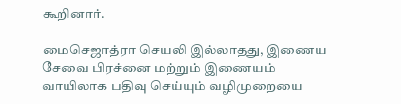கூறினார்.

மைசெஜாத்ரா செயலி இல்லாதது, இணைய சேவை பிரச்னை மற்றும் இணையம் வாயிலாக பதிவு செய்யும் வழிமுறையை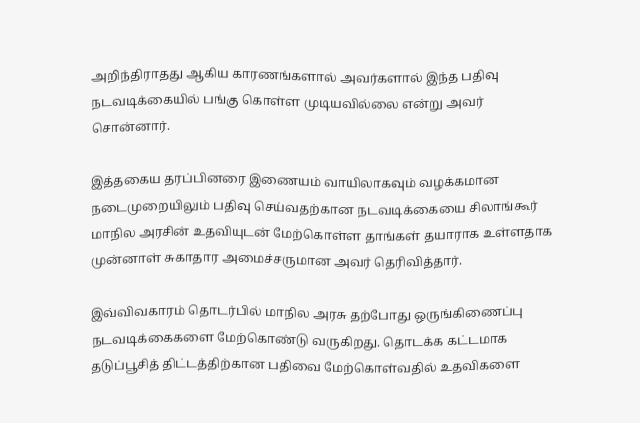அறிந்திராதது ஆகிய காரணங்களால் அவர்களால் இந்த பதிவு நடவடிக்கையில் பங்கு கொள்ள முடியவில்லை என்று அவர் சொன்னார்.

இத்தகைய தரப்பினரை இணையம் வாயிலாகவும் வழக்கமான நடைமுறையிலும் பதிவு செய்வதற்கான நடவடிக்கையை சிலாங்கூர் மாநில அரசின் உதவியுடன் மேற்கொள்ள தாங்கள் தயாராக உள்ளதாக முன்னாள் சுகாதார அமைச்சருமான அவர் தெரிவித்தார்.

இவ்விவகாரம் தொடர்பில் மாநில அரசு தற்போது ஒருங்கிணைப்பு நடவடிக்கைகளை மேற்கொண்டு வருகிறது. தொடக்க கட்டமாக தடுப்பூசித் திட்டத்திற்கான பதிவை மேற்கொள்வதில் உதவிகளை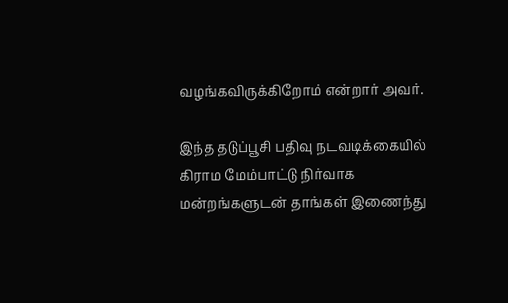வழங்கவிருக்கிறோம் என்றார் அவர்.

இந்த தடுப்பூசி பதிவு நடவடிக்கையில் கிராம மேம்பாட்டு நிர்வாக மன்றங்களுடன் தாங்கள் இணைந்து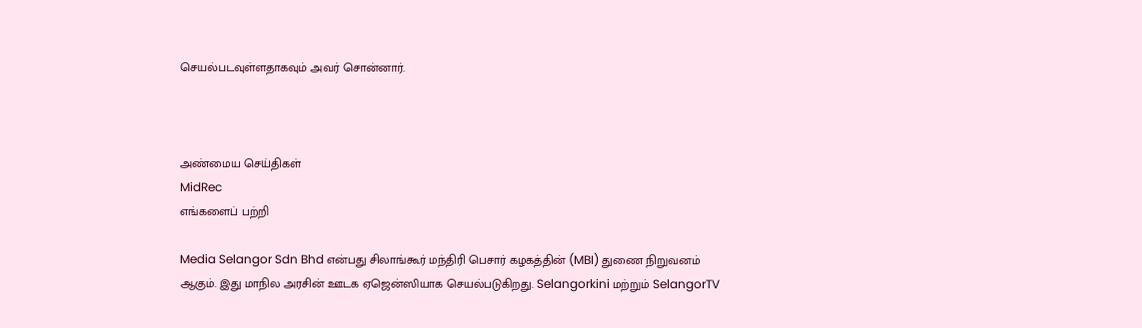செயல்படவுள்ளதாகவும் அவர் சொன்னார்.



அண்மைய செய்திகள்
MidRec
எங்களைப் பற்றி

Media Selangor Sdn Bhd என்பது சிலாங்கூர் மந்திரி பெசார் கழகத்தின் (MBI) துணை நிறுவனம் ஆகும். இது மாநில அரசின் ஊடக ஏஜென்ஸியாக செயல்படுகிறது. Selangorkini மற்றும் SelangorTV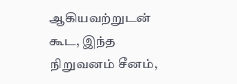ஆகியவற்றுடன் கூட, இந்த நிறுவனம் சீனம்,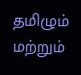தமிழும் மற்றும்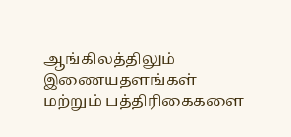ஆங்கிலத்திலும் இணையதளங்கள் மற்றும் பத்திரிகைகளை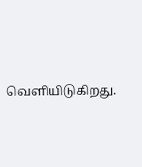வெளியிடுகிறது.